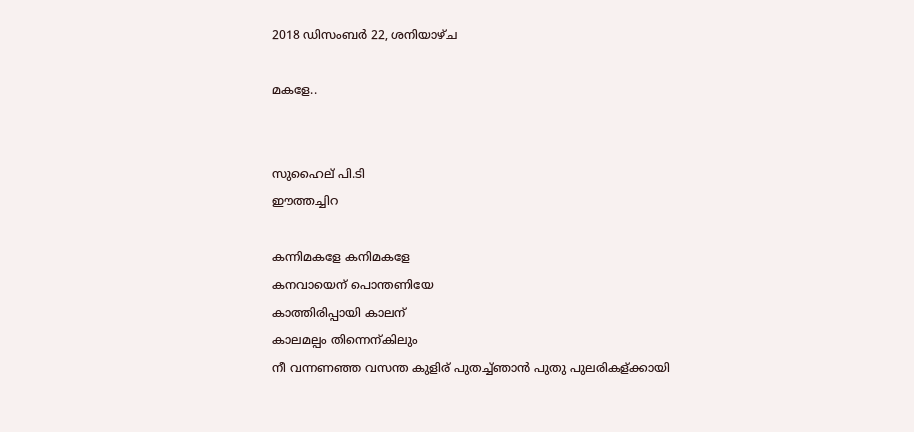2018 ഡിസംബർ 22, ശനിയാഴ്‌ച

മകളേ..


സുഹൈല് പി.ടി
ഈത്തച്ചിറ

കന്നിമകളേ കനിമകളേ
കനവായെന് പൊന്തണിയേ
കാത്തിരിപ്പായി കാലന്
കാലമല്പം തിന്നെന്കിലും
നീ വന്നണഞ്ഞ വസന്ത കുളിര് പുതച്ച്ഞാൻ പുതു പുലരികള്ക്കായി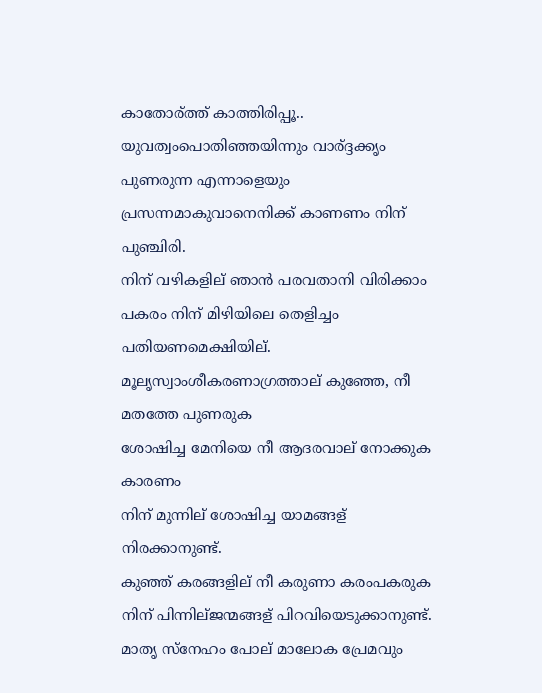കാതോര്ത്ത് കാത്തിരിപ്പൂ..
യുവത്വംപൊതിഞ്ഞയിന്നും വാര്ദ്ദക്കൃം പുണരുന്ന എന്നാളെയും
പ്രസന്നമാകുവാനെനിക്ക് കാണണം നിന് പുഞ്ചിരി.
നിന് വഴികളില് ഞാൻ പരവതാനി വിരിക്കാം
പകരം നിന് മിഴിയിലെ തെളിച്ചം പതിയണമെക്ഷിയില്.
മൂലൃസ്വാംശീകരണാഗ്രത്താല് കുഞ്ഞേ, നീ മതത്തേ പുണരുക
ശോഷിച്ച മേനിയെ നീ ആദരവാല് നോക്കുക കാരണം
നിന് മുന്നില് ശോഷിച്ച യാമങ്ങള് നിരക്കാനുണ്ട്.
കുഞ്ഞ് കരങ്ങളില് നീ കരുണാ കരംപകരുക നിന് പിന്നില്ജന്മങ്ങള് പിറവിയെടുക്കാനുണ്ട്.
മാതൃ സ്നേഹം പോല് മാലോക പ്രേമവും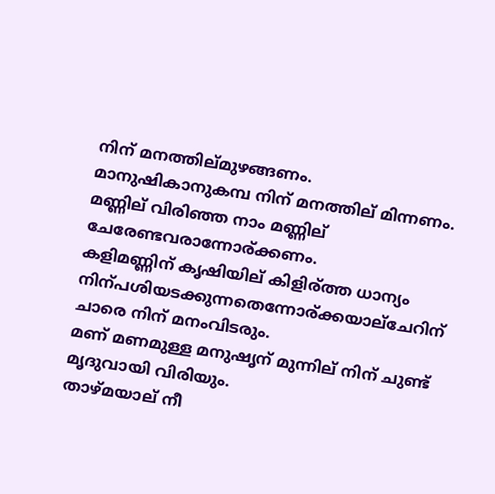നിന് മനത്തില്മുഴങ്ങണം.
മാനുഷികാനുകമ്പ നിന് മനത്തില് മിന്നണം.
മണ്ണില് വിരിഞ്ഞ നാം മണ്ണില് ചേരേണ്ടവരാന്നോര്ക്കണം.
കളിമണ്ണിന് കൃഷിയില് കിളിര്ത്ത ധാന്യം നിന്പശിയടക്കുന്നതെന്നോര്ക്കയാല്ചേറിന് ചാരെ നിന് മനംവിടരും.
മണ് മണമുള്ള മനുഷൃന് മുന്നില് നിന് ചുണ്ട് മൃദുവായി വിരിയും.
താഴ്മയാല് നീ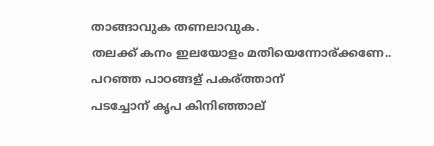താങ്ങാവുക തണലാവുക.
തലക്ക് കനം ഇലയോളം മതിയെന്നോര്ക്കണേ..
പറഞ്ഞ പാഠങ്ങള് പകര്ത്താന്
പടച്ചോന് കൃപ കിനിഞ്ഞാല്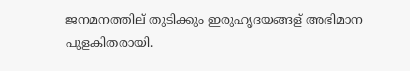ജനമനത്തില് ‍‍തുടിക്കും ഇരുഹൃദയങ്ങള് അഭിമാന പുളകിതരായി.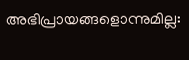അഭിപ്രായങ്ങളൊന്നുമില്ല: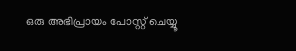ഒരു അഭിപ്രായം പോസ്റ്റ് ചെയ്യൂ